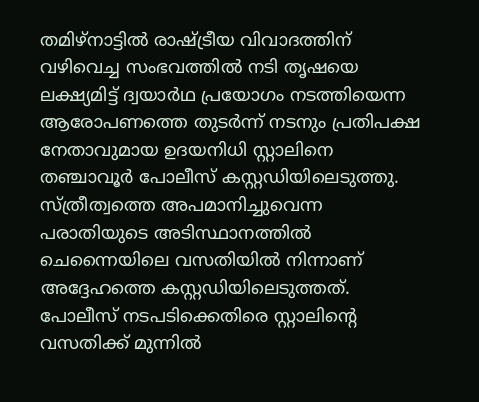തമിഴ്നാട്ടിൽ രാഷ്ട്രീയ വിവാദത്തിന് വഴിവെച്ച സംഭവത്തിൽ നടി തൃഷയെ ലക്ഷ്യമിട്ട് ദ്വയാർഥ പ്രയോഗം നടത്തിയെന്ന ആരോപണത്തെ തുടർന്ന് നടനും പ്രതിപക്ഷ നേതാവുമായ ഉദയനിധി സ്റ്റാലിനെ തഞ്ചാവൂർ പോലീസ് കസ്റ്റഡിയിലെടുത്തു. സ്ത്രീത്വത്തെ അപമാനിച്ചുവെന്ന പരാതിയുടെ അടിസ്ഥാനത്തിൽ ചെന്നൈയിലെ വസതിയിൽ നിന്നാണ് അദ്ദേഹത്തെ കസ്റ്റഡിയിലെടുത്തത്. പോലീസ് നടപടിക്കെതിരെ സ്റ്റാലിന്റെ വസതിക്ക് മുന്നിൽ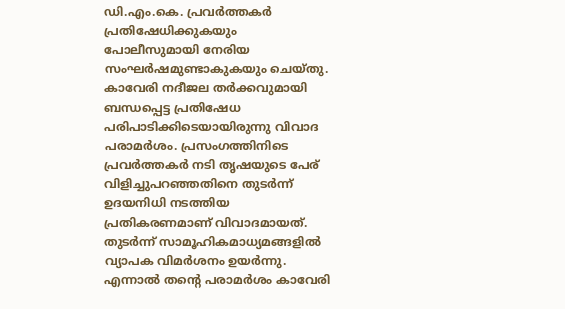ഡി.എം.കെ. പ്രവർത്തകർ പ്രതിഷേധിക്കുകയും പോലീസുമായി നേരിയ സംഘർഷമുണ്ടാകുകയും ചെയ്തു. കാവേരി നദീജല തർക്കവുമായി ബന്ധപ്പെട്ട പ്രതിഷേധ പരിപാടിക്കിടെയായിരുന്നു വിവാദ പരാമർശം. പ്രസംഗത്തിനിടെ പ്രവർത്തകർ നടി തൃഷയുടെ പേര് വിളിച്ചുപറഞ്ഞതിനെ തുടർന്ന് ഉദയനിധി നടത്തിയ പ്രതികരണമാണ് വിവാദമായത്. തുടർന്ന് സാമൂഹികമാധ്യമങ്ങളിൽ വ്യാപക വിമർശനം ഉയർന്നു. എന്നാൽ തന്റെ പരാമർശം കാവേരി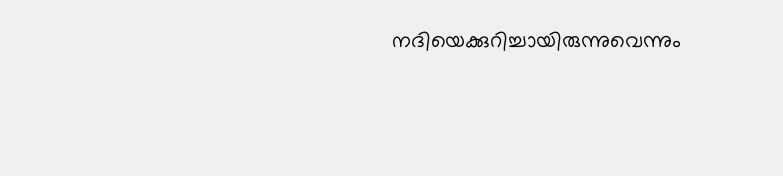നദിയെക്കുറിച്ചായിരുന്നുവെന്നും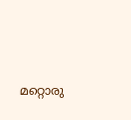മറ്റൊരു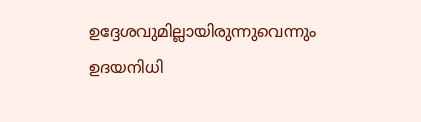ഉദ്ദേശവുമില്ലായിരുന്നുവെന്നും ഉദയനിധി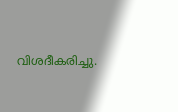വിശദീകരിച്ചു.